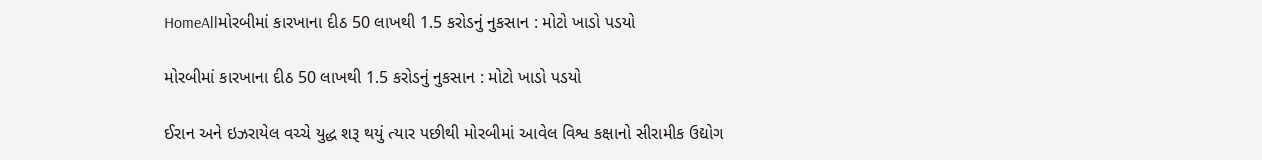HomeAllમોરબીમાં કારખાના દીઠ 50 લાખથી 1.5 કરોડનું નુકસાન : મોટો ખાડો પડયો

મોરબીમાં કારખાના દીઠ 50 લાખથી 1.5 કરોડનું નુકસાન : મોટો ખાડો પડયો

ઈરાન અને ઇઝરાયેલ વચ્ચે યુદ્ધ શરૂ થયું ત્યાર પછીથી મોરબીમાં આવેલ વિશ્વ કક્ષાનો સીરામીક ઉદ્યોગ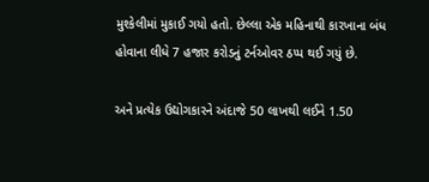મુશ્કેલીમાં મુકાઈ ગયો હતો. છેલ્લા એક મહિનાથી કારખાના બંધ હોવાના લીધે 7 હજાર કરોડનું ટર્નઓવર ઠપ્પ થઈ ગયું છે.

અને પ્રત્યેક ઉદ્યોગકારને અંદાજે 50 લાખથી લઈને 1.50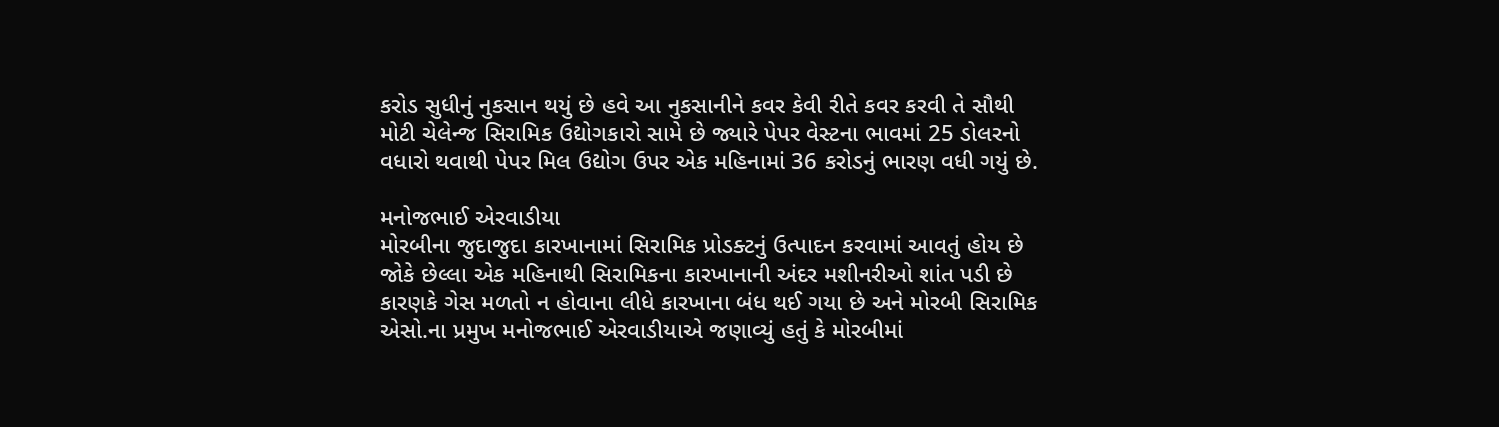કરોડ સુધીનું નુકસાન થયું છે હવે આ નુકસાનીને કવર કેવી રીતે કવર કરવી તે સૌથી મોટી ચેલેન્જ સિરામિક ઉદ્યોગકારો સામે છે જ્યારે પેપર વેસ્ટના ભાવમાં 25 ડોલરનો વધારો થવાથી પેપર મિલ ઉદ્યોગ ઉપર એક મહિનામાં 36 કરોડનું ભારણ વધી ગયું છે.

મનોજભાઈ એરવાડીયા
મોરબીના જુદાજુદા કારખાનામાં સિરામિક પ્રોડક્ટનું ઉત્પાદન કરવામાં આવતું હોય છે જોકે છેલ્લા એક મહિનાથી સિરામિકના કારખાનાની અંદર મશીનરીઓ શાંત પડી છે કારણકે ગેસ મળતો ન હોવાના લીધે કારખાના બંધ થઈ ગયા છે અને મોરબી સિરામિક એસો.ના પ્રમુખ મનોજભાઈ એરવાડીયાએ જણાવ્યું હતું કે મોરબીમાં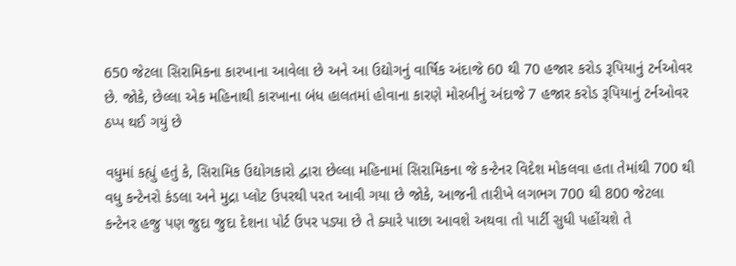650 જેટલા સિરામિકના કારખાના આવેલા છે અને આ ઉદ્યોગનું વાર્ષિક અંદાજે 60 થી 70 હજાર કરોડ રૂપિયાનું ટર્નઓવર છે. જોકે, છેલ્લા એક મહિનાથી કારખાના બંધ હાલતમાં હોવાના કારણે મોરબીનું અંદાજે 7 હજાર કરોડ રૂપિયાનું ટર્નઓવર ઠપ્પ થઈ ગયું છે

વધુમાં કહ્યું હતું કે, સિરામિક ઉદ્યોગકારો દ્વારા છેલ્લા મહિનામાં સિરામિકના જે કન્ટેનર વિદેશ મોકલવા હતા તેમાંથી 700 થી વધુ કન્ટેનરો કંડલા અને મુદ્રા પ્લોટ ઉપરથી પરત આવી ગયા છે જોકે, આજની તારીખે લગભગ 700 થી 800 જેટલા કન્ટેનર હજુ પણ જુદા જુદા દેશના પોર્ટ ઉપર પડ્યા છે તે ક્યારે પાછા આવશે અથવા તો પાર્ટી સુધી પહોંચશે તે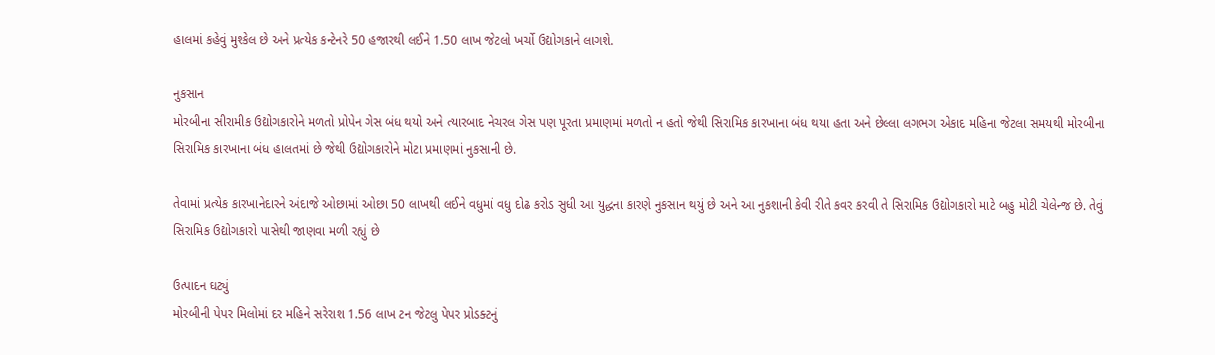હાલમાં કહેવું મુશ્કેલ છે અને પ્રત્યેક કન્ટેનરે 50 હજારથી લઈને 1.50 લાખ જેટલો ખર્ચો ઉદ્યોગકાને લાગશે.

નુકસાન
મોરબીના સીરામીક ઉદ્યોગકારોને મળતો પ્રોપેન ગેસ બંધ થયો અને ત્યારબાદ નેચરલ ગેસ પણ પૂરતા પ્રમાણમાં મળતો ન હતો જેથી સિરામિક કારખાના બંધ થયા હતા અને છેલ્લા લગભગ એકાદ મહિના જેટલા સમયથી મોરબીના સિરામિક કારખાના બંધ હાલતમાં છે જેથી ઉદ્યોગકારોને મોટા પ્રમાણમાં નુકસાની છે.

તેવામાં પ્રત્યેક કારખાનેદારને અંદાજે ઓછામાં ઓછા 50 લાખથી લઈને વધુમાં વધુ દોઢ કરોડ સુધી આ યુદ્ધના કારણે નુકસાન થયું છે અને આ નુકશાની કેવી રીતે કવર કરવી તે સિરામિક ઉદ્યોગકારો માટે બહુ મોટી ચેલેન્જ છે. તેવું સિરામિક ઉદ્યોગકારો પાસેથી જાણવા મળી રહ્યું છે

ઉત્પાદન ઘટ્યું
મોરબીની પેપર મિલોમાં દર મહિને સરેરાશ 1.56 લાખ ટન જેટલુ પેપર પ્રોડક્ટનું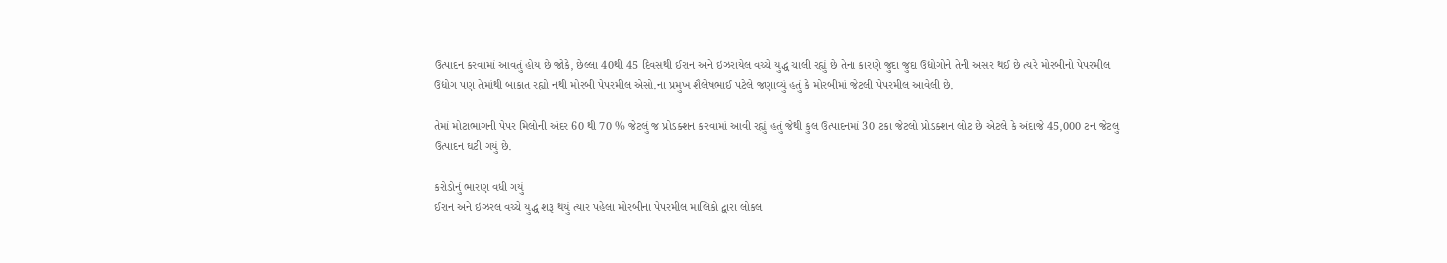ઉત્પાદન કરવામાં આવતું હોય છે જોકે, છેલ્લા 40થી 45 દિવસથી ઈરાન અને ઇઝરાયેલ વચ્ચે યુદ્ધ ચાલી રહ્યું છે તેના કારણે જુદા જુદા ઉદ્યોગોને તેની અસર થઈ છે ત્યરે મોરબીનો પેપરમીલ ઉદ્યોગ પણ તેમાંથી બાકાત રહ્યો નથી મોરબી પેપરમીલ એસો.ના પ્રમુખ શૈલેષભાઈ પટેલે જણાવ્યું હતું કે મોરબીમાં જેટલી પેપરમીલ આવેલી છે.

તેમાં મોટાભાગની પેપર મિલોની અંદર 60 થી 70 % જેટલું જ પ્રોડક્શન કરવામાં આવી રહ્યું હતું જેથી કુલ ઉત્પાદનમાં 30 ટકા જેટલો પ્રોડક્શન લોટ છે એટલે કે અંદાજે 45,000 ટન જેટલુ ઉત્પાદન ઘટી ગયું છે.

કરોડોનું ભારણ વધી ગયું
ઈરાન અને ઇઝરલ વચ્ચે યુદ્ધ શરૂ થયું ત્યાર પહેલા મોરબીના પેપરમીલ માલિકો દ્વારા લોકલ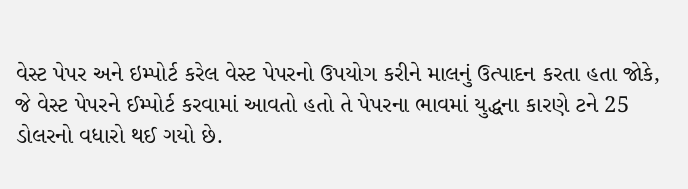વેસ્ટ પેપર અને ઇમ્પોર્ટ કરેલ વેસ્ટ પેપરનો ઉપયોગ કરીને માલનું ઉત્પાદન કરતા હતા જોકે, જે વેસ્ટ પેપરને ઈમ્પોર્ટ કરવામાં આવતો હતો તે પેપરના ભાવમાં યુદ્ધના કારણે ટને 25 ડોલરનો વધારો થઈ ગયો છે.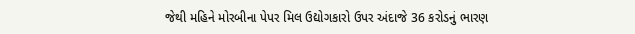જેથી મહિને મોરબીના પેપર મિલ ઉદ્યોગકારો ઉપર અંદાજે 36 કરોડનું ભારણ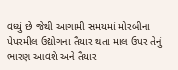વધ્યું છે જેથી આગામી સમયમાં મોરબીના પેપરમીલ ઉદ્યોગના તૈયાર થતા માલ ઉપર તેનું ભારણ આવશે અને તૈયાર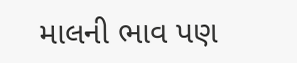માલની ભાવ પણ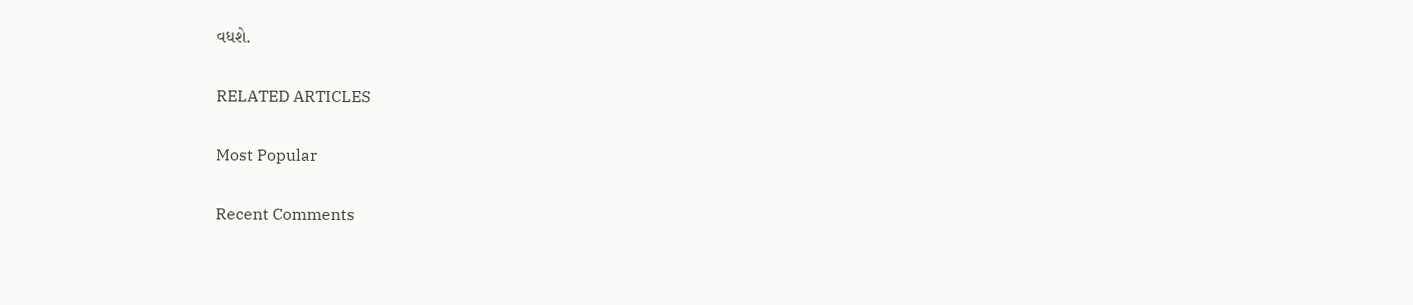વધશે.

RELATED ARTICLES

Most Popular

Recent Comments